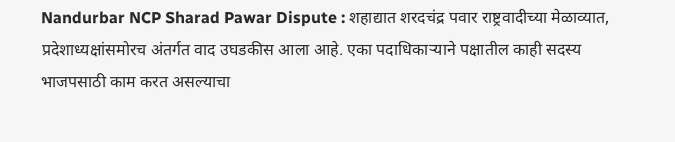Nandurbar NCP Sharad Pawar Dispute : शहाद्यात शरदचंद्र पवार राष्ट्रवादीच्या मेळाव्यात, प्रदेशाध्यक्षांसमोरच अंतर्गत वाद उघडकीस आला आहे. एका पदाधिकाऱ्याने पक्षातील काही सदस्य भाजपसाठी काम करत असल्याचा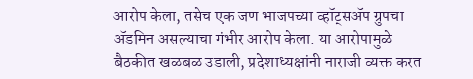आरोप केला, तसेच एक जण भाजपच्या व्हॉट्सॲप ग्रुपचा ॲडमिन असल्याचा गंभीर आरोप केला. या आरोपामुळे बैठकीत खळबळ उडाली, प्रदेशाध्यक्षांनी नाराजी व्यक्त करत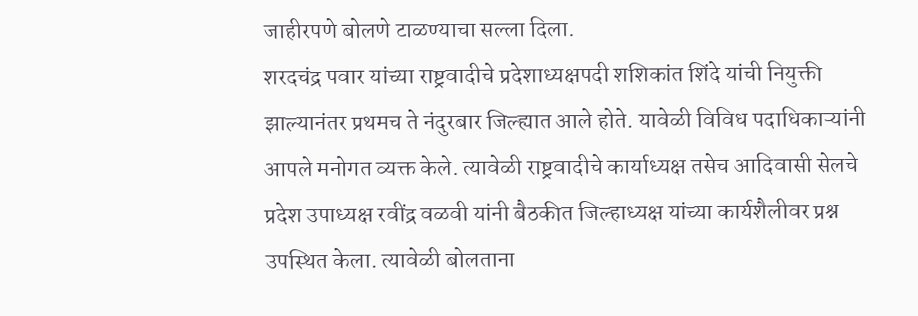जाहीरपणे बोलणे टाळण्याचा सल्ला दिला.
शरदचंद्र पवार यांच्या राष्ट्रवादीचे प्रदेशाध्यक्षपदी शशिकांत शिंदे यांची नियुक्ती झाल्यानंतर प्रथमच ते नंदुरबार जिल्ह्यात आले होते. यावेळी विविध पदाधिकाऱ्यांनी आपले मनोगत व्यक्त केले. त्यावेळी राष्ट्रवादीचे कार्याध्यक्ष तसेच आदिवासी सेलचे प्रदेश उपाध्यक्ष रवींद्र वळवी यांनी बैठकीत जिल्हाध्यक्ष यांच्या कार्यशैलीवर प्रश्न उपस्थित केला. त्यावेळी बोलताना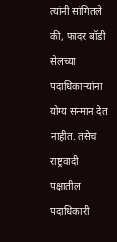त्यांनी सांगितले की, फादर बॉडी सेलच्या पदाधिकाऱ्यांना योग्य सन्मान देत नाहीत. तसेच राष्ट्रवादी पक्षातील पदाधिकारी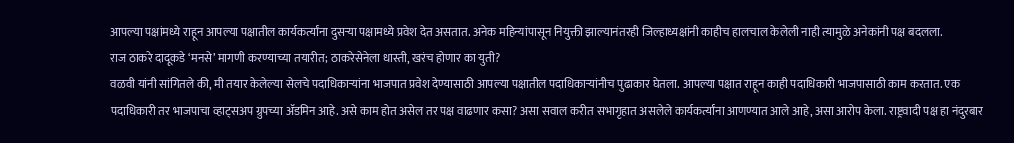आपल्या पक्षांमध्ये राहून आपल्या पक्षातील कार्यकर्त्यांना दुसऱ्या पक्षामध्ये प्रवेश देत असतात. अनेक महिन्यांपासून नियुक्ती झाल्यानंतरही जिल्हाध्यक्षांनी काहीच हालचाल केलेली नाही त्यामुळे अनेकांनी पक्ष बदलला.
राज ठाकरे दादूकडे ‘मनसे’ मागणी करण्याच्या तयारीत; ठाकरेसेनेला धास्ती, खरंच होणार का युती?
वळवी यांनी सांगितले की, मी तयार केलेल्या सेलचे पदाधिकाऱ्यांना भाजपात प्रवेश देण्यासाठी आपल्या पक्षातील पदाधिकाऱ्यांनीच पुढाकार घेतला. आपल्या पक्षात राहून काही पदाधिकारी भाजपासाठी काम करतात. एक पदाधिकारी तर भाजपाचा व्हाट्सअप ग्रुपच्या ॲडमिन आहे. असे काम होत असेल तर पक्ष वाढणार कसा? असा सवाल करीत सभागृहात असलेले कार्यकर्त्यांना आणण्यात आले आहे, असा आरोप केला. राष्ट्रवादी पक्ष हा नंदुरबार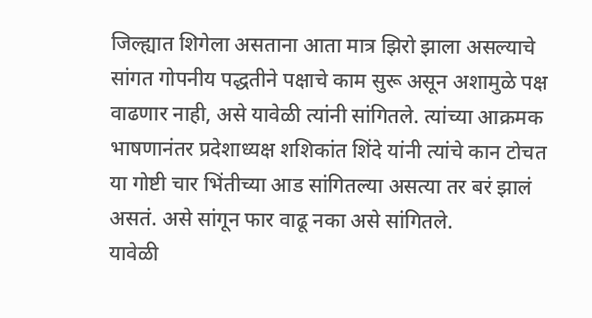जिल्ह्यात शिगेला असताना आता मात्र झिरो झाला असल्याचे सांगत गोपनीय पद्धतीने पक्षाचे काम सुरू असून अशामुळे पक्ष वाढणार नाही, असे यावेळी त्यांनी सांगितले. त्यांच्या आक्रमक भाषणानंतर प्रदेशाध्यक्ष शशिकांत शिंदे यांनी त्यांचे कान टोचत या गोष्टी चार भिंतीच्या आड सांगितल्या असत्या तर बरं झालं असतं. असे सांगून फार वाढू नका असे सांगितले.
यावेळी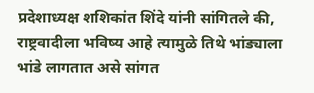प्रदेशाध्यक्ष शशिकांत शिंदे यांनी सांगितले की, राष्ट्रवादीला भविष्य आहे त्यामुळे तिथे भांड्याला भांडे लागतात असे सांगत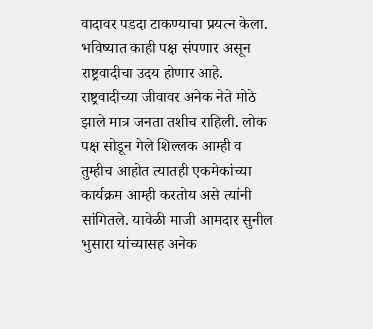वादावर पडदा टाकण्याचा प्रयत्न केला. भविष्यात काही पक्ष संपणार असून राष्ट्रवादीचा उदय होणार आहे. राष्ट्रवादीच्या जीवावर अनेक नेते मोठे झाले मात्र जनता तशीच राहिली. लोक पक्ष सोडून गेले शिल्लक आम्ही व तुम्हीच आहोत त्यातही एकमेकांच्या कार्यक्रम आम्ही करतोय असे त्यांनी सांगितले. यावेळी माजी आमदार सुनील भुसारा यांच्यासह अनेक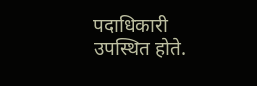पदाधिकारी उपस्थित होते.